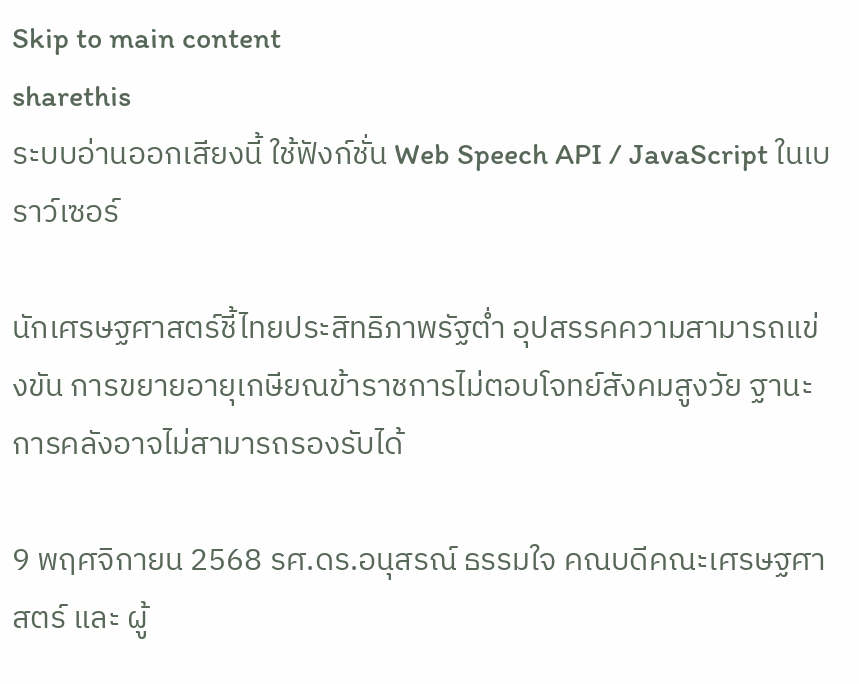Skip to main content
sharethis
ระบบอ่านออกเสียงนี้ ใช้ฟังก์ชั่น Web Speech API / JavaScript ในเบราว์เซอร์

นักเศรษฐศาสตร์ชี้ไทยประสิทธิภาพรัฐต่ำ อุปสรรคความสามารถแข่งขัน การขยายอายุเกษียณข้าราชการไม่ตอบโจทย์สังคมสูงวัย ฐานะการคลังอาจไม่สามารถรองรับได้

9 พฤศจิกายน 2568 รศ.ดร.อนุสรณ์ ธรรมใจ คณบดีคณะเศรษฐศาสตร์ และ ผู้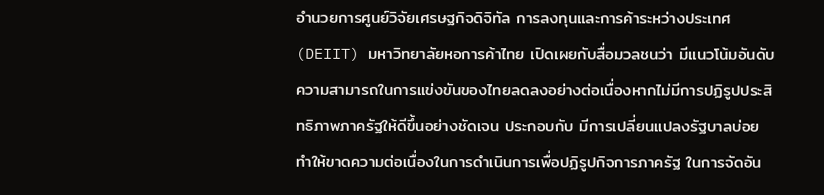อำนวยการศูนย์วิจัยเศรษฐกิจดิจิทัล การลงทุนและการค้าระหว่างประเทศ (DEIIT) มหาวิทยาลัยหอการค้าไทย เปิดเผยกับสื่อมวลชนว่า มีแนวโน้มอันดับความสามารถในการแข่งขันของไทยลดลงอย่างต่อเนื่องหากไม่มีการปฏิรูปประสิทธิภาพภาครัฐให้ดีขึ้นอย่างชัดเจน ประกอบกับ มีการเปลี่ยนแปลงรัฐบาลบ่อย ทำให้ขาดความต่อเนื่องในการดำเนินการเพื่อปฏิรูปกิจการภาครัฐ ในการจัดอัน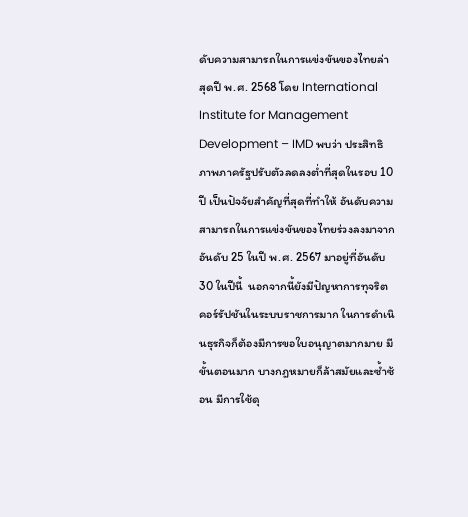ดับความสามารถในการแข่งขันของไทยล่าสุดปี พ.ศ. 2568 โดย International Institute for Management Development – IMD พบว่า ประสิทธิภาพภาครัฐปรับตัวลดลงต่ำที่สุดในรอบ 10 ปี เป็นปัจจัยสำคัญที่สุดที่ทำให้ อันดับความสามารถในการแข่งขันของไทยร่วงลงมาจากอันดับ 25 ในปี พ.ศ. 2567 มาอยู่ที่อันดับ 30 ในปีนี้  นอกจากนี้ยังมีปัญหาการทุจริตคอร์รัปชันในระบบราชการมาก ในการดำเนินธุรกิจก็ต้องมีการขอใบอนุญาตมากมาย มีขั้นตอนมาก บางกฎหมายก็ล้าสมัยและซ้ำซ้อน มีการใช้ดุ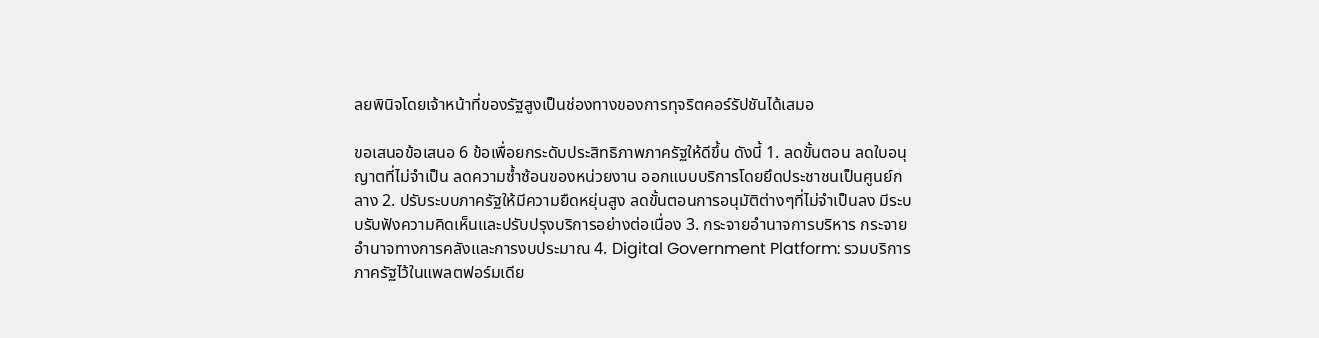ลยพินิจโดยเจ้าหน้าที่ของรัฐสูงเป็นช่องทางของการทุจริตคอร์รัปชันได้เสมอ

ขอเสนอข้อเสนอ 6 ข้อเพื่อยกระดับประสิทธิภาพภาครัฐให้ดีขึ้น ดังนี้ 1. ลดขั้นตอน ลดใบอนุญาตที่ไม่จำเป็น ลดความซ้ำซ้อนของหน่วยงาน ออกแบบบริการโดยยึดประชาชนเป็นศูนย์กลาง 2. ปรับระบบภาครัฐให้มีความยืดหยุ่นสูง ลดขั้นตอนการอนุมัติต่างๆที่ไม่จำเป็นลง มีระบบรับฟังความคิดเห็นและปรับปรุงบริการอย่างต่อเนื่อง 3. กระจายอำนาจการบริหาร กระจายอำนาจทางการคลังและการงบประมาณ 4. Digital Government Platform: รวมบริการภาครัฐไว้ในแพลตฟอร์มเดีย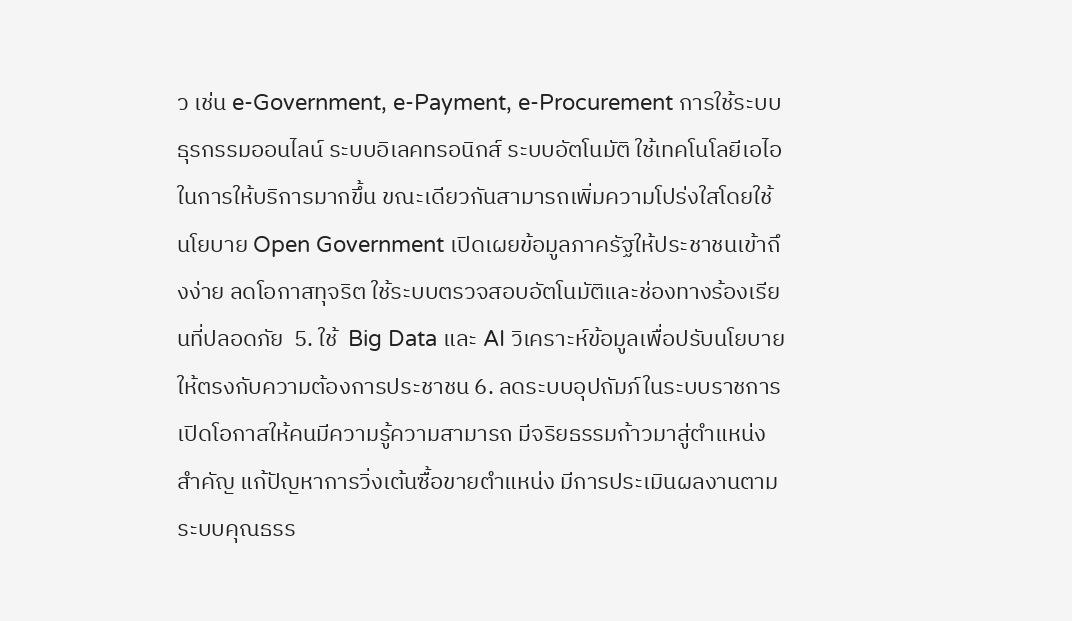ว เช่น e-Government, e-Payment, e-Procurement การใช้ระบบธุรกรรมออนไลน์ ระบบอิเลคทรอนิกส์ ระบบอัตโนมัติ ใช้เทคโนโลยีเอไอในการให้บริการมากขึ้น ขณะเดียวกันสามารถเพิ่มความโปร่งใสโดยใช้ นโยบาย Open Government เปิดเผยข้อมูลภาครัฐให้ประชาชนเข้าถึงง่าย ลดโอกาสทุจริต ใช้ระบบตรวจสอบอัตโนมัติและช่องทางร้องเรียนที่ปลอดภัย  5. ใช้  Big Data และ AI วิเคราะห์ข้อมูลเพื่อปรับนโยบายให้ตรงกับความต้องการประชาชน 6. ลดระบบอุปถัมภ์ในระบบราชการ เปิดโอกาสให้คนมีความรู้ความสามารถ มีจริยธรรมก้าวมาสู่ตำแหน่งสำคัญ แก้ปัญหาการวิ่งเต้นซื้อขายตำแหน่ง มีการประเมินผลงานตามระบบคุณธรร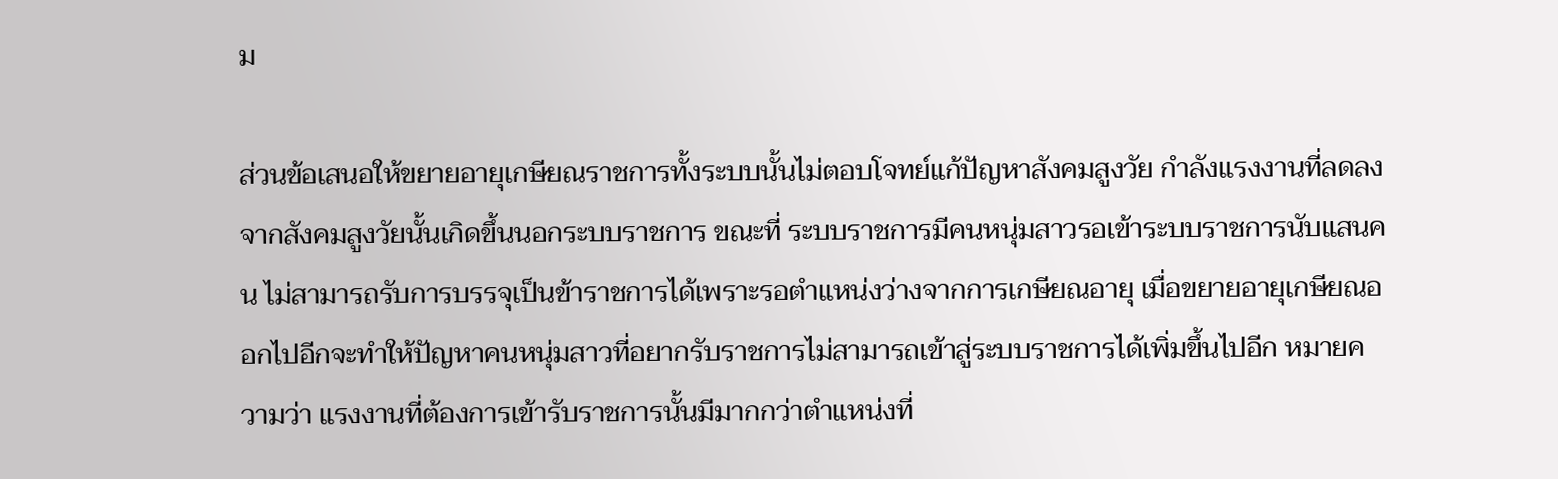ม

ส่วนข้อเสนอให้ขยายอายุเกษียณราชการทั้งระบบนั้นไม่ตอบโจทย์แก้ปัญหาสังคมสูงวัย กำลังแรงงานที่ลดลงจากสังคมสูงวัยนั้นเกิดขึ้นนอกระบบราชการ ขณะที่ ระบบราชการมีคนหนุ่มสาวรอเข้าระบบราชการนับแสนคน ไม่สามารถรับการบรรจุเป็นข้าราชการได้เพราะรอตำแหน่งว่างจากการเกษียณอายุ เมื่อขยายอายุเกษียณออกไปอีกจะทำให้ปัญหาคนหนุ่มสาวที่อยากรับราชการไม่สามารถเข้าสู่ระบบราชการได้เพิ่มขึ้นไปอีก หมายความว่า แรงงานที่ต้องการเข้ารับราชการนั้นมีมากกว่าตำแหน่งที่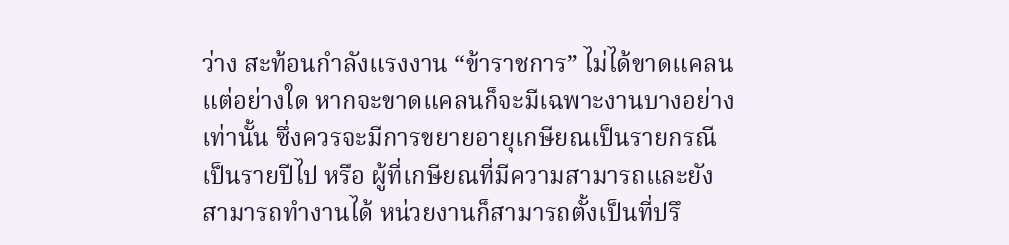ว่าง สะท้อนกำลังแรงงาน “ข้าราชการ” ไม่ได้ขาดแคลนแต่อย่างใด หากจะขาดแคลนก็จะมีเฉพาะงานบางอย่างเท่านั้น ซึ่งควรจะมีการขยายอายุเกษียณเป็นรายกรณีเป็นรายปีไป หรือ ผู้ที่เกษียณที่มีความสามารถและยังสามารถทำงานได้ หน่วยงานก็สามารถตั้งเป็นที่ปรึ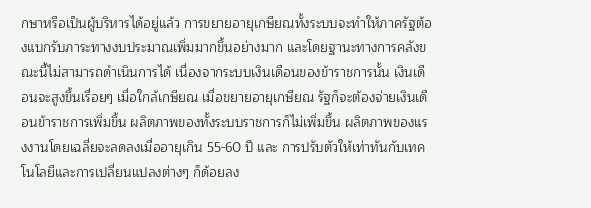กษาหรือเป็นผู้บริหารได้อยู่แล้ว การขยายอายุเกษียณทั้งระบบจะทำให้ภาครัฐต้องแบกรับภาระทางงบประมาณเพิ่มมากขึ้นอย่างมาก และโดยฐานะทางการคลังขณะนี้ไม่สามารถดำเนินการได้ เนื่องจากระบบเงินเดือนของข้าราชการนั้น เงินเดือนจะสูงขึ้นเรื่อยๆ เมื่อใกล้เกษียณ เมื่อขยายอายุเกษียณ รัฐก็จะต้องจ่ายเงินเดือนข้าราชการเพิ่มขึ้น ผลิตภาพของทั้งระบบราชการก็ไม่เพิ่มขึ้น ผลิตภาพของแรงงานโดยเฉลี่ยจะลดลงเมื่ออายุเกิน 55-60 ปี และ การปรับตัวให้เท่าทันกับเทคโนโลยีและการเปลี่ยนแปลงต่างๆ ก็ด้อยลง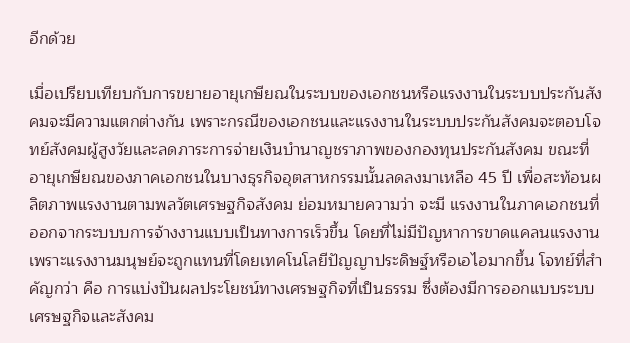อีกด้วย

เมื่อเปรียบเทียบกับการขยายอายุเกษียณในระบบของเอกชนหรือแรงงานในระบบประกันสังคมจะมีความแตกต่างกัน เพราะกรณีของเอกชนและแรงงานในระบบประกันสังคมจะตอบโจทย์สังคมผู้สูงวัยและลดภาระการจ่ายเงินบำนาญชราภาพของกองทุนประกันสังคม ขณะที่ อายุเกษียณของภาคเอกชนในบางธุรกิจอุตสาหกรรมนั้นลดลงมาเหลือ 45 ปี เพื่อสะท้อนผลิตภาพแรงงานตามพลวัตเศรษฐกิจสังคม ย่อมหมายความว่า จะมี แรงงานในภาคเอกชนที่ออกจากระบบบการจ้างงานแบบเป็นทางการเร็วขึ้น โดยที่ไม่มีปัญหาการขาดแคลนแรงงาน เพราะแรงงานมนุษย์จะถูกแทนที่โดยเทคโนโลยีปัญญาประดิษฐ์หรือเอไอมากขึ้น โจทย์ที่สำคัญกว่า คือ การแบ่งปันผลประโยชน์ทางเศรษฐกิจที่เป็นธรรม ซึ่งต้องมีการออกแบบระบบเศรษฐกิจและสังคม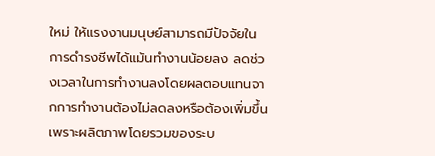ใหม่ ให้แรงงานมนุษย์สามารถมีปัจจัยในการดำรงชีพได้แม้นทำงานน้อยลง ลดช่วงเวลาในการทำงานลงโดยผลตอบแทนจากการทำงานต้องไม่ลดลงหรือต้องเพิ่มขึ้น เพราะผลิตภาพโดยรวมของระบ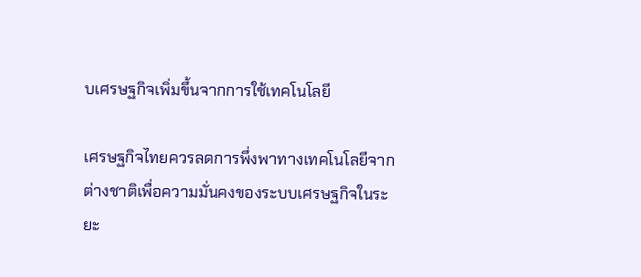บเศรษฐกิจเพิ่มขึ้นจากการใช้เทคโนโลยี

เศรษฐกิจไทยควรลดการพึ่งพาทางเทคโนโลยีจากต่างชาติเพื่อความมั่นคงของระบบเศรษฐกิจในระยะ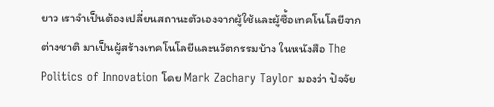ยาว เราจำเป็นต้องเปลี่ยนสถานะตัวเองจากผู้ใช้และผู้ซื้อเทคโนโลยีจากต่างชาติ มาเป็นผู้สร้างเทคโนโลยีและนวัตกรรมบ้าง ในหนังสือ The Politics of Innovation โดย Mark Zachary Taylor มองว่า ปัจจัย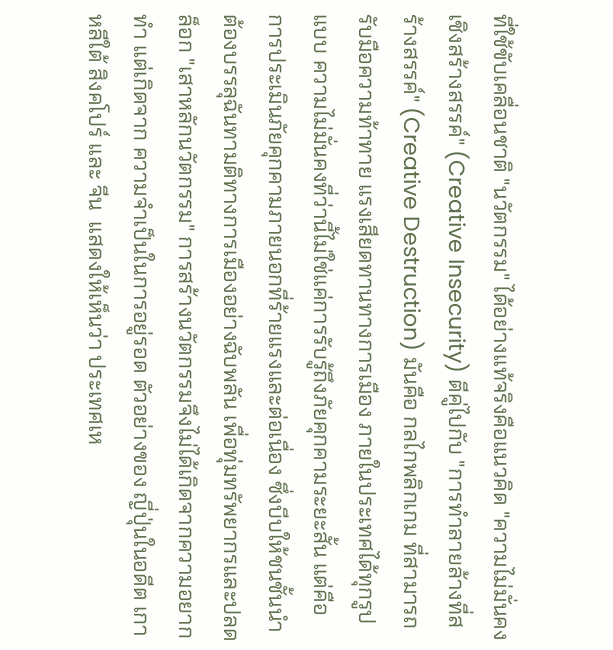ที่ใช้ขับเคลื่อนชาติ "นวัตกรรม" ได้อย่างแท้จริงคือแนวคิด "ความไม่มั่นคงเชิงสร้างสรรค์" (Creative Insecurity) ตีคู่ไปกับ "การทำลายล้างที่สร้างสรรค์" (Creative Destruction) มันคือ กลไกพลิกเกม ที่สามารถรับมือความท้าทาย แรงเสียดทานทางการเมือง ภายในประเทศได้ทุกรูปแบบ ความไม่มั่นคงที่ว่านี้ไม่ใช่แค่การรับรู้ถึงภัยคุกคามระยะสั้น แต่คือ การประเมินภัยคุกคามภายนอกที่ร้ายแรงและต่อเนื่อง ซึ่งบีบให้ชนชั้นนำต้องบรรลุฉันทามติทางการเมืองอย่างฉับพลัน เพื่อทุ่มทรัพยากรและปลดล็อก "เสาหลักนวัตกรรม" การสร้างนวัตกรรมจึงไม่ได้เกิดจากความอยากทำ แต่เกิดจาก ความจำเป็นในการอยู่รอด ตัวอย่างของ ญี่ปุ่นในอดีต เกาหลีใต้ สิงคโปร์ และ จีน  แสดงให้เห็นว่า ประเทศเห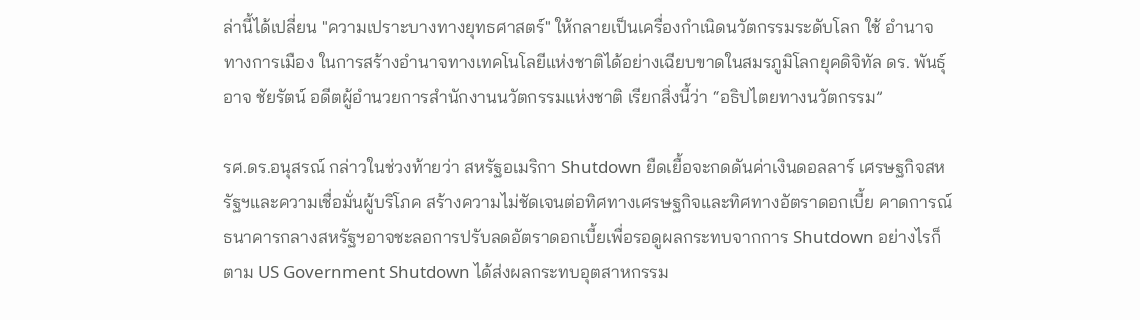ล่านี้ได้เปลี่ยน "ความเปราะบางทางยุทธศาสตร์" ให้กลายเป็นเครื่องกำเนิดนวัตกรรมระดับโลก ใช้ อำนาจทางการเมือง ในการสร้างอำนาจทางเทคโนโลยีแห่งชาติได้อย่างเฉียบขาดในสมรภูมิโลกยุคดิจิทัล ดร. พันธุ์อาจ ชัยรัตน์ อดีตผู้อำนวยการสำนักงานนวัตกรรมแห่งชาติ เรียกสิ่งนี้ว่า “อธิปไตยทางนวัตกรรม”

รศ.ดร.อนุสรณ์ กล่าวในช่วงท้ายว่า สหรัฐอเมริกา Shutdown ยืดเยื้อจะกดดันค่าเงินดอลลาร์ เศรษฐกิจสหรัฐฯและความเชื่อมั่นผู้บริโภค สร้างความไม่ชัดเจนต่อทิศทางเศรษฐกิจและทิศทางอัตราดอกเบี้ย คาดการณ์ธนาคารกลางสหรัฐฯอาจชะลอการปรับลดอัตราดอกเบี้ยเพื่อรอดูผลกระทบจากการ Shutdown อย่างไรก็ตาม US Government Shutdown ได้ส่งผลกระทบอุตสาหกรรม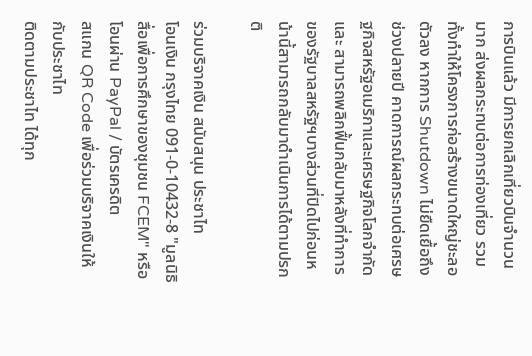การบินแล้ว มีการยกเลิกเที่ยวบินจำนวนมาก ส่งผลกระทบต่อการท่องเที่ยว รวมทั้งทำให้โครงการก่อสร้างขนาดใหญ่ชะลอตัวลง หากการ Shutdown ไม่ยืดเยื้อถึงช่วงปลายปี คาดการณ์ผลกระทบต่อเศรษฐกิจสหรัฐอเมริกาและเศรษฐกิจโลกจำกัด และ สามารถพลิกฟื้นกลับมาหลังที่ทำการของรัฐบาลสหรัฐฯบางส่วนที่ปิดไปก่อนหน้านี้สามารถกลับมาดำเนินการได้ตามปรกติ

ร่วมบริจาคเงิน สนับสนุน ประชาไท
โอนเงิน กรุงไทย 091-0-10432-8 "มูลนิธิสื่อเพื่อการศึกษาของชุมชน FCEM" หรือ โอนผ่าน PayPal / บัตรเครดิต
สแกน QR Code เพื่อร่วมบริจาคเงินให้กับประชาไท
ติดตามประชาไท ได้ทุก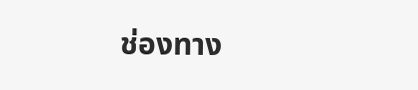ช่องทาง